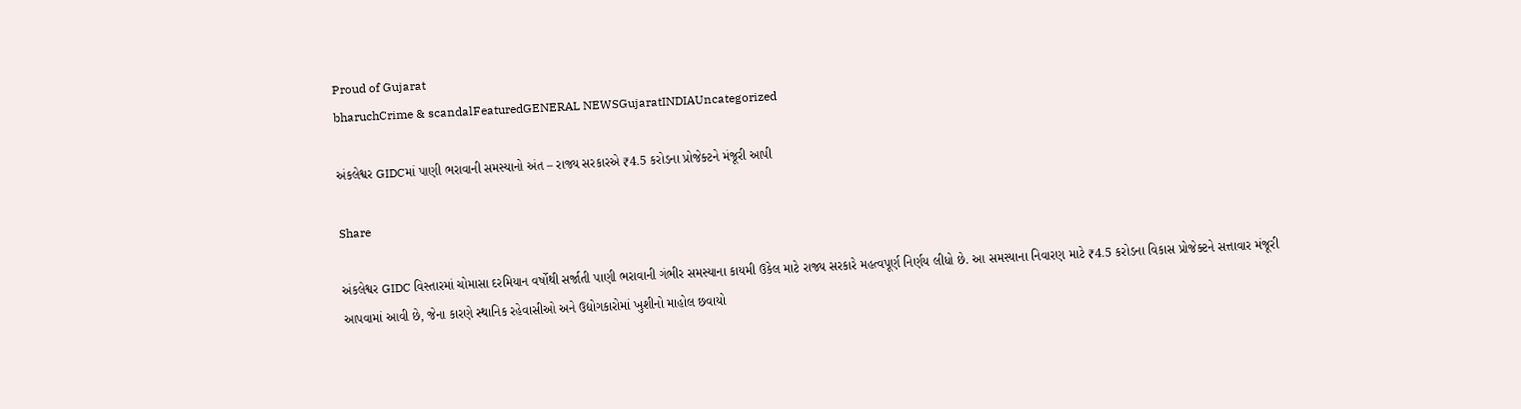Proud of Gujarat
bharuchCrime & scandalFeaturedGENERAL NEWSGujaratINDIAUncategorized

અંકલેશ્વર GIDCમાં પાણી ભરાવાની સમસ્યાનો અંત – રાજ્ય સરકારએ ₹4.5 કરોડના પ્રોજેક્ટને મંજૂરી આપી

Share

અંકલેશ્વર GIDC વિસ્તારમાં ચોમાસા દરમિયાન વર્ષોથી સર્જાતી પાણી ભરાવાની ગંભીર સમસ્યાના કાયમી ઉકેલ માટે રાજ્ય સરકારે મહત્વપૂર્ણ નિર્ણય લીધો છે. આ સમસ્યાના નિવારણ માટે ₹4.5 કરોડના વિકાસ પ્રોજેક્ટને સત્તાવાર મંજૂરી આપવામાં આવી છે, જેના કારણે સ્થાનિક રહેવાસીઓ અને ઉદ્યોગકારોમાં ખુશીનો માહોલ છવાયો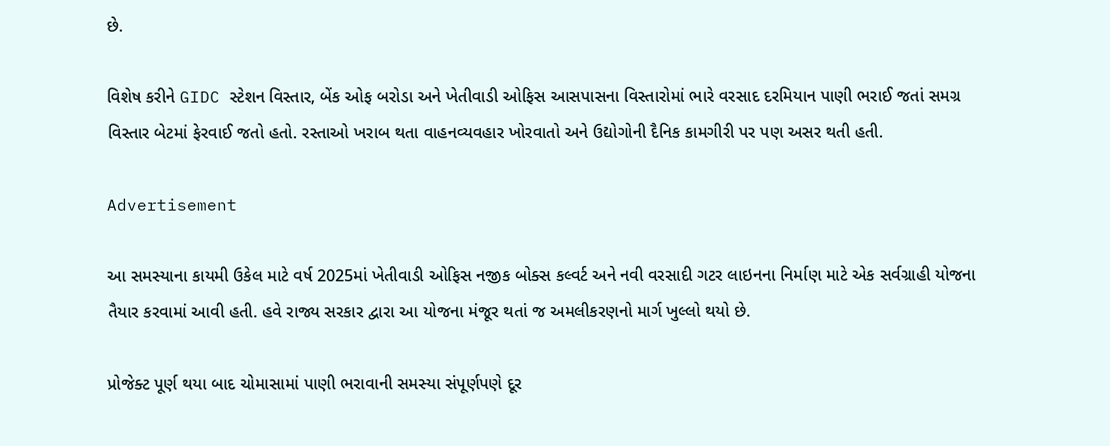છે.

વિશેષ કરીને GIDC સ્ટેશન વિસ્તાર, બેંક ઓફ બરોડા અને ખેતીવાડી ઓફિસ આસપાસના વિસ્તારોમાં ભારે વરસાદ દરમિયાન પાણી ભરાઈ જતાં સમગ્ર વિસ્તાર બેટમાં ફેરવાઈ જતો હતો. રસ્તાઓ ખરાબ થતા વાહનવ્યવહાર ખોરવાતો અને ઉદ્યોગોની દૈનિક કામગીરી પર પણ અસર થતી હતી.

Advertisement

આ સમસ્યાના કાયમી ઉકેલ માટે વર્ષ 2025માં ખેતીવાડી ઓફિસ નજીક બોક્સ કલ્વર્ટ અને નવી વરસાદી ગટર લાઇનના નિર્માણ માટે એક સર્વગ્રાહી યોજના તૈયાર કરવામાં આવી હતી. હવે રાજ્ય સરકાર દ્વારા આ યોજના મંજૂર થતાં જ અમલીકરણનો માર્ગ ખુલ્લો થયો છે.

પ્રોજેક્ટ પૂર્ણ થયા બાદ ચોમાસામાં પાણી ભરાવાની સમસ્યા સંપૂર્ણપણે દૂર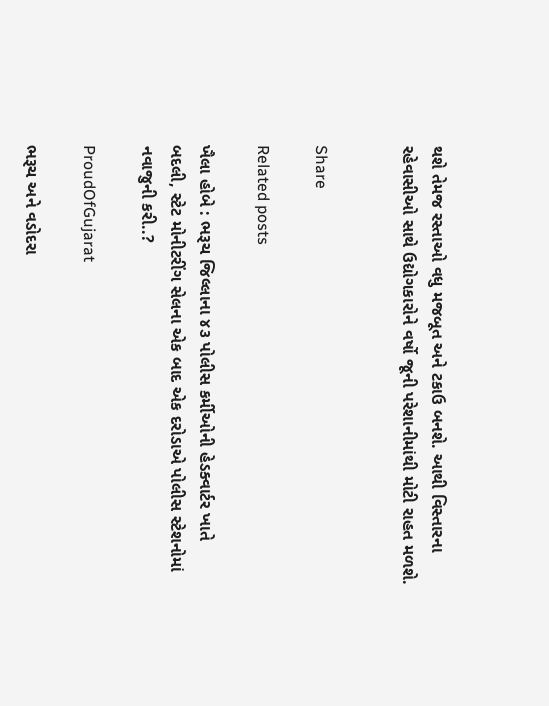થશે તેમજ રસ્તાઓ વધુ મજબૂત અને ટકાઉ બનશે. આથી વિસ્તારના રહેવાસીઓ સાથે ઉદ્યોગકારોને વર્ષો જૂની પરેશાનીમાંથી મોટી રાહત મળશે.


Share

Related posts

ખૈલા હોબે : ભરૂચ જિલ્લાના ૪૩ પોલીસ કર્મીઓની હેડક્વાર્ટર ખાતે બદલી, સ્ટેટ મોનીટરીંગ સેલના એક બાદ એક દરોડાએ પોલીસ સ્ટેશનોમાં નવાજુની કરી..?

ProudOfGujarat

ભરૂચ અને વડોદરા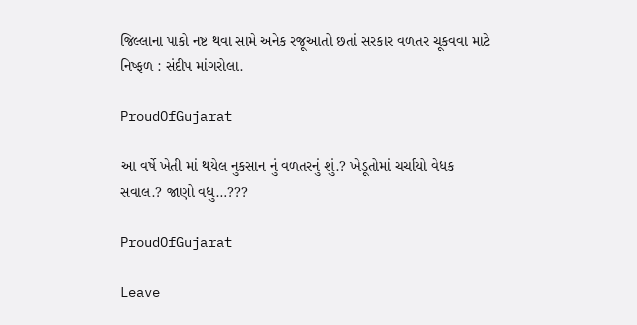જિલ્લાના પાકો નષ્ટ થવા સામે અનેક રજૂઆતો છતાં સરકાર વળતર ચૂકવવા માટે નિષ્ફળ : સંદીપ માંગરોલા.

ProudOfGujarat

આ વર્ષે ખેતી માં થયેલ નુકસાન નું વળતરનું શું.? ખેડૂતોમાં ચર્ચાયો વેધક સવાલ.? જાણો વધુ…???

ProudOfGujarat

Leave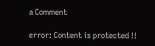a Comment

error: Content is protected !!